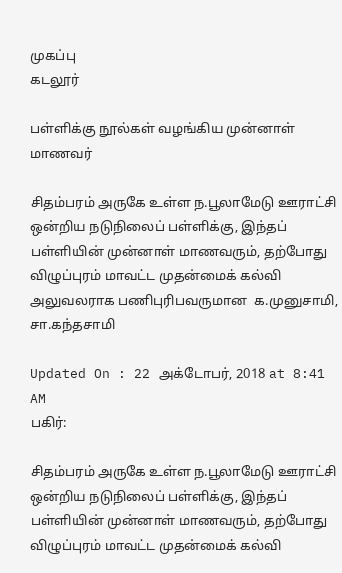முகப்பு
கடலூர்

பள்ளிக்கு நூல்கள் வழங்கிய முன்னாள் மாணவர்

சிதம்பரம் அருகே உள்ள ந.பூலாமேடு ஊராட்சி ஒன்றிய நடுநிலைப் பள்ளிக்கு, இந்தப் பள்ளியின் முன்னாள் மாணவரும், தற்போது விழுப்புரம் மாவட்ட முதன்மைக் கல்வி அலுவலராக பணிபுரிபவருமான  க.முனுசாமி, சா.கந்தசாமி

Updated On : 22 அக்டோபர், 2018 at 8:41 AM
பகிர்:

சிதம்பரம் அருகே உள்ள ந.பூலாமேடு ஊராட்சி ஒன்றிய நடுநிலைப் பள்ளிக்கு, இந்தப் பள்ளியின் முன்னாள் மாணவரும், தற்போது விழுப்புரம் மாவட்ட முதன்மைக் கல்வி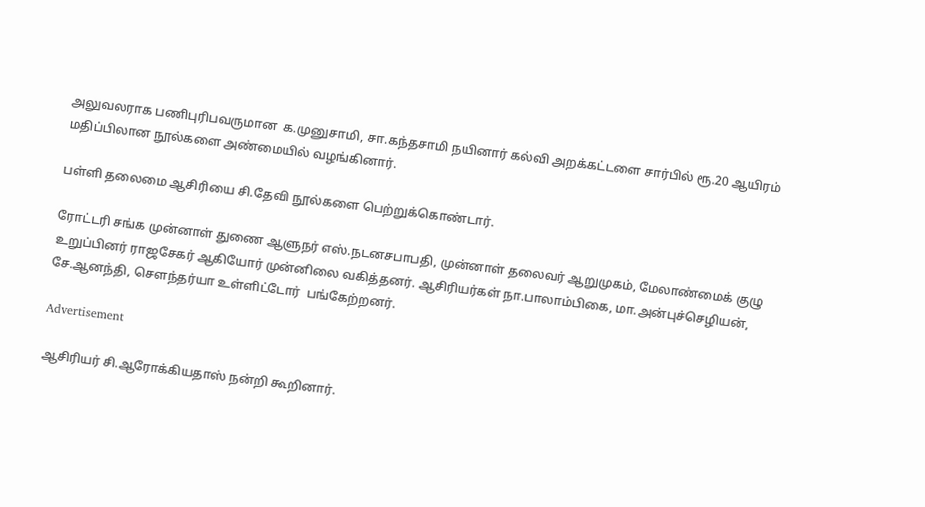அலுவலராக பணிபுரிபவருமான  க.முனுசாமி, சா.கந்தசாமி நயினார் கல்வி அறக்கட்டளை சார்பில் ரூ.20 ஆயிரம் மதிப்பிலான நூல்களை அண்மையில் வழங்கினார்.

பள்ளி தலைமை ஆசிரியை சி.தேவி நூல்களை பெற்றுக்கொண்டார்.

ரோட்டரி சங்க முன்னாள் துணை ஆளுநர் எஸ்.நடனசபாபதி, முன்னாள் தலைவர் ஆறுமுகம், மேலாண்மைக் குழு உறுப்பினர் ராஜசேகர் ஆகியோர் முன்னிலை வகித்தனர். ஆசிரியர்கள் நா.பாலாம்பிகை, மா.அன்புச்செழியன், சே.ஆனந்தி, சௌந்தர்யா உள்ளிட்டோர்  பங்கேற்றனர்.

Advertisement

ஆசிரியர் சி.ஆரோக்கியதாஸ் நன்றி கூறினார்.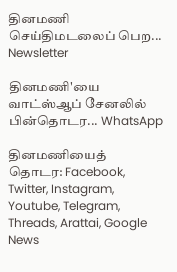தினமணி செய்திமடலைப் பெற... Newsletter

தினமணி'யை வாட்ஸ்ஆப் சேனலில் பின்தொடர... WhatsApp

தினமணியைத் தொடர: Facebook, Twitter, Instagram, Youtube, Telegram, Threads, Arattai, Google News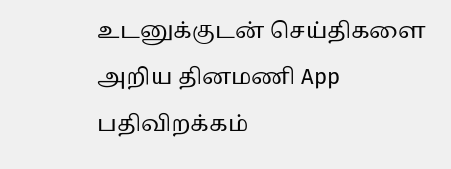உடனுக்குடன் செய்திகளை அறிய தினமணி App பதிவிறக்கம்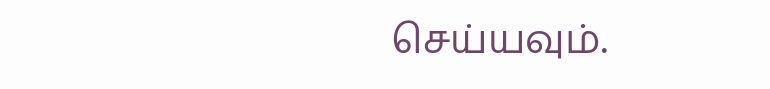செய்யவும்.